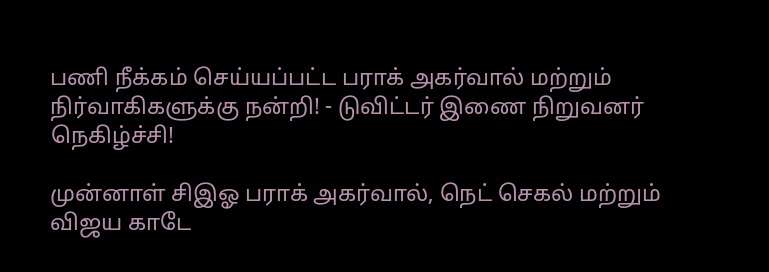பணி நீக்கம் செய்யப்பட்ட பராக் அகர்வால் மற்றும் நிர்வாகிகளுக்கு நன்றி! - டுவிட்டர் இணை நிறுவனர் நெகிழ்ச்சி!

முன்னாள் சிஇஓ பராக் அகர்வால், நெட் செகல் மற்றும் விஜய காடே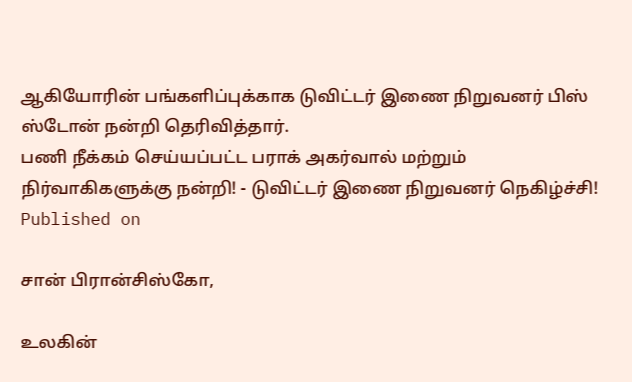ஆகியோரின் பங்களிப்புக்காக டுவிட்டர் இணை நிறுவனர் பிஸ் ஸ்டோன் நன்றி தெரிவித்தார்.
பணி நீக்கம் செய்யப்பட்ட பராக் அகர்வால் மற்றும் நிர்வாகிகளுக்கு நன்றி! - டுவிட்டர் இணை நிறுவனர் நெகிழ்ச்சி!
Published on

சான் பிரான்சிஸ்கோ,

உலகின்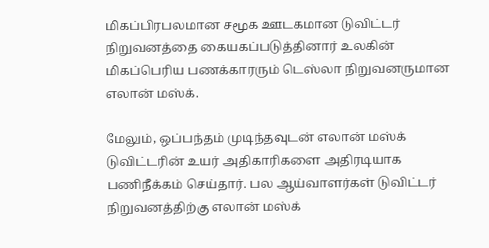மிகப்பிரபலமான சமூக ஊடகமான டுவிட்டர் நிறுவனத்தை கையகப்படுத்தினார் உலகின் மிகப்பெரிய பணக்காரரும் டெஸ்லா நிறுவனருமான எலான் மஸ்க்.

மேலும், ஒப்பந்தம் முடிந்தவுடன் எலான் மஸ்க் டுவிட்டரின் உயர் அதிகாரிகளை அதிரடியாக பணிநீக்கம் செய்தார். பல ஆய்வாளர்கள் டுவிட்டர் நிறுவனத்திற்கு எலான் மஸ்க்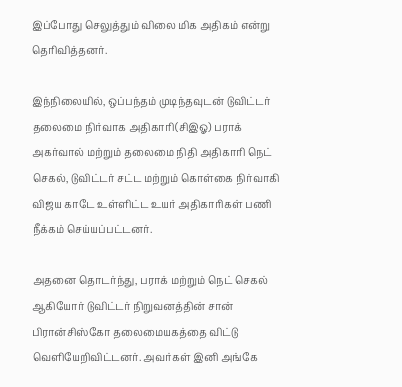இப்போது செலுத்தும் விலை மிக அதிகம் என்று தெரிவித்தனர்.

இந்நிலையில், ஒப்பந்தம் முடிந்தவுடன் டுவிட்டர் தலைமை நிர்வாக அதிகாரி(சிஇஓ) பராக் அகர்வால் மற்றும் தலைமை நிதி அதிகாரி நெட் செகல், டுவிட்டர் சட்ட மற்றும் கொள்கை நிர்வாகி விஜய காடே உள்ளிட்ட உயர் அதிகாரிகள் பணி நீக்கம் செய்யப்பட்டனர்.

அதனை தொடர்ந்து, பராக் மற்றும் நெட் செகல் ஆகியோர் டுவிட்டர் நிறுவனத்தின் சான் பிரான்சிஸ்கோ தலைமையகத்தை விட்டு வெளியேறிவிட்டனர். அவர்கள் இனி அங்கே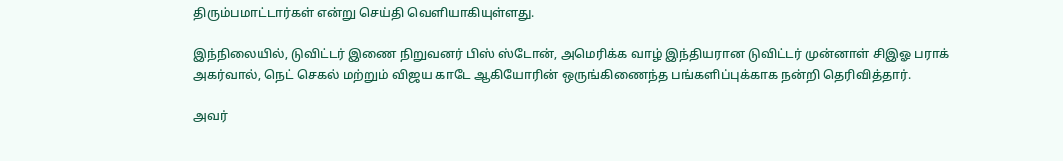திரும்பமாட்டார்கள் என்று செய்தி வெளியாகியுள்ளது.

இந்நிலையில், டுவிட்டர் இணை நிறுவனர் பிஸ் ஸ்டோன், அமெரிக்க வாழ் இந்தியரான டுவிட்டர் முன்னாள் சிஇஓ பராக் அகர்வால், நெட் செகல் மற்றும் விஜய காடே ஆகியோரின் ஒருங்கிணைந்த பங்களிப்புக்காக நன்றி தெரிவித்தார்.

அவர்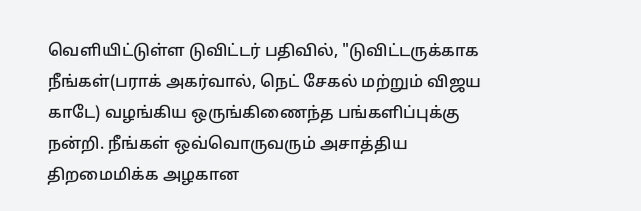வெளியிட்டுள்ள டுவிட்டர் பதிவில், "டுவிட்டருக்காக நீங்கள்(பராக் அகர்வால், நெட் சேகல் மற்றும் விஜய காடே) வழங்கிய ஒருங்கிணைந்த பங்களிப்புக்கு நன்றி. நீங்கள் ஒவ்வொருவரும் அசாத்திய திறமைமிக்க அழகான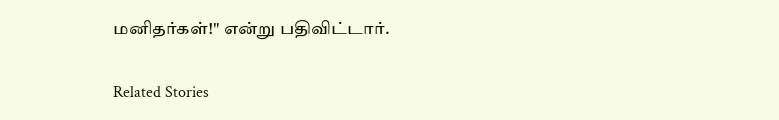மனிதர்கள்!" என்று பதிவிட்டார்.

Related Stories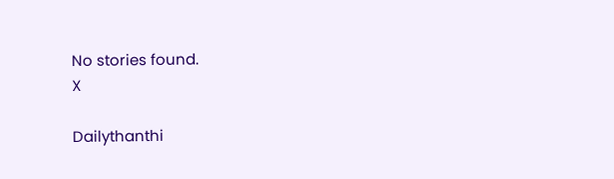No stories found.
X

Dailythanthi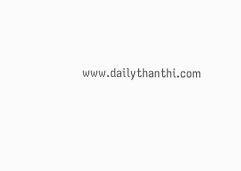www.dailythanthi.com